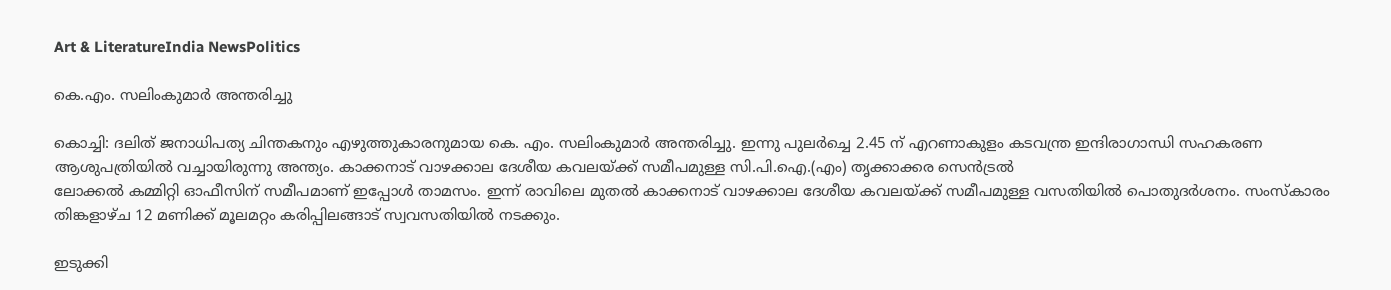Art & LiteratureIndia NewsPolitics

കെ.എം. സലിംകുമാര്‍ അന്തരിച്ചു

കൊച്ചി: ദലിത് ജനാധിപത്യ ചിന്തകനും എഴുത്തുകാരനുമായ കെ. എം. സലിംകുമാര്‍ അന്തരിച്ചു. ഇന്നു പുലര്‍ച്ചെ 2.45 ന് എറണാകുളം കടവന്ത്ര ഇന്ദിരാഗാന്ധി സഹകരണ ആശുപത്രിയില്‍ വച്ചായിരുന്നു അന്ത്യം. കാക്കനാട് വാഴക്കാല ദേശീയ കവലയ്ക്ക് സമീപമുള്ള സി.പി.ഐ.(എം) തൃക്കാക്കര സെന്‍ട്രല്‍
ലോക്കല്‍ കമ്മിറ്റി ഓഫീസിന് സമീപമാണ് ഇപ്പോള്‍ താമസം. ഇന്ന് രാവിലെ മുതല്‍ കാക്കനാട് വാഴക്കാല ദേശീയ കവലയ്ക്ക് സമീപമുള്ള വസതിയില്‍ പൊതുദര്‍ശനം. സംസ്‌കാരം തിങ്കളാഴ്ച 12 മണിക്ക് മൂലമറ്റം കരിപ്പിലങ്ങാട് സ്വവസതിയില്‍ നടക്കും.

ഇടുക്കി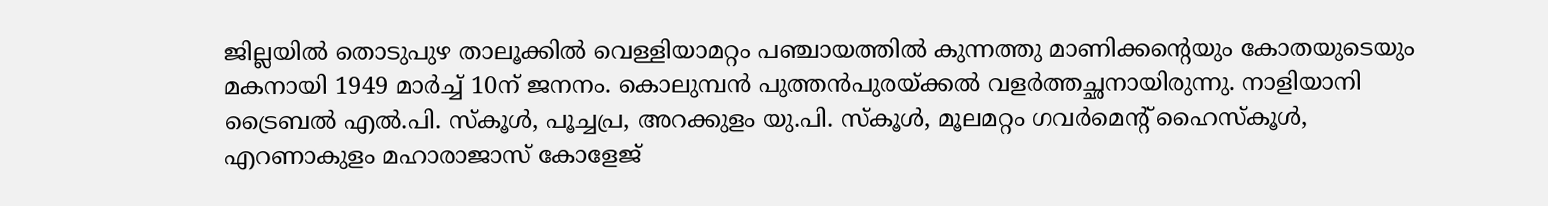ജില്ലയില്‍ തൊടുപുഴ താലൂക്കില്‍ വെള്ളിയാമറ്റം പഞ്ചായത്തില്‍ കുന്നത്തു മാണിക്കന്റെയും കോതയുടെയും മകനായി 1949 മാര്‍ച്ച് 10ന് ജനനം. കൊലുമ്പന്‍ പുത്തന്‍പുരയ്ക്കല്‍ വളര്‍ത്തച്ഛനായിരുന്നു. നാളിയാനി ട്രൈബല്‍ എല്‍.പി. സ്‌കൂള്‍, പൂച്ചപ്ര, അറക്കുളം യു.പി. സ്‌കൂള്‍, മൂലമറ്റം ഗവര്‍മെന്റ് ഹൈസ്‌കൂള്‍, എറണാകുളം മഹാരാജാസ് കോളേജ്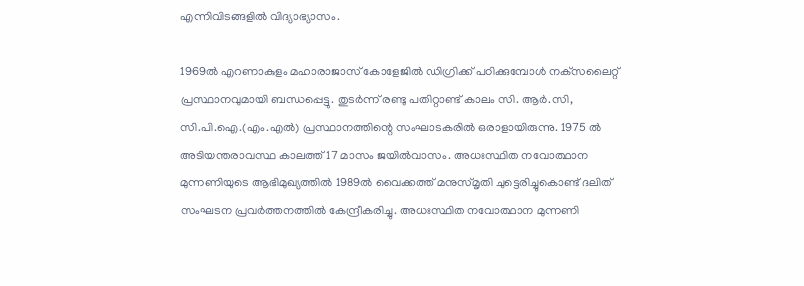എന്നിവിടങ്ങളില്‍ വിദ്യാഭ്യാസം.

1969ല്‍ എറണാകുളം മഹാരാജാസ് കോളേജില്‍ ഡിഗ്രിക്ക് പഠിക്കുമ്പോള്‍ നക്‌സലൈറ്റ് പ്രസ്ഥാനവുമായി ബന്ധപ്പെട്ടു. തുടര്‍ന്ന് രണ്ടു പതിറ്റാണ്ട് കാലം സി. ആര്‍.സി, സി.പി.ഐ.(എം.എല്‍) പ്രസ്ഥാനത്തിന്റെ സംഘാടകരില്‍ ഒരാളായിരുന്നു. 1975 ല്‍ അടിയന്തരാവസ്ഥ കാലത്ത് 17 മാസം ജയില്‍വാസം. അധഃസ്ഥിത നവോത്ഥാന മുന്നണിയുടെ ആഭിമുഖ്യത്തില്‍ 1989ല്‍ വൈക്കത്ത് മനുസ്മൃതി ചുട്ടെരിച്ചുകൊണ്ട് ദലിത് സംഘടന പ്രവര്‍ത്തനത്തില്‍ കേന്ദ്രീകരിച്ചു. അധഃസ്ഥിത നവോത്ഥാന മുന്നണി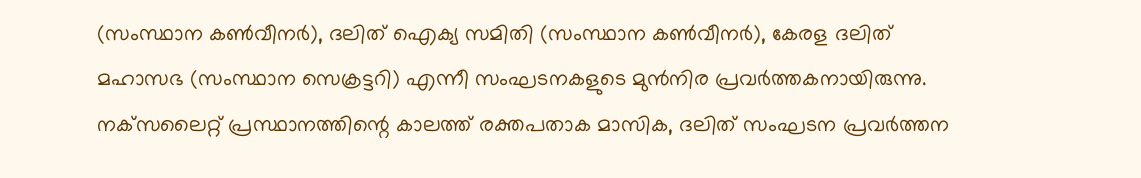(സംസ്ഥാന കണ്‍വീനര്‍), ദലിത് ഐക്യ സമിതി (സംസ്ഥാന കണ്‍വീനര്‍), കേരള ദലിത് മഹാസഭ (സംസ്ഥാന സെക്രട്ടറി) എന്നീ സംഘടനകളുടെ മുന്‍നിര പ്രവര്‍ത്തകനായിരുന്നു. നക്‌സലൈറ്റ് പ്രസ്ഥാനത്തിന്റെ കാലത്ത് രക്തപതാക മാസിക, ദലിത് സംഘടന പ്രവര്‍ത്തന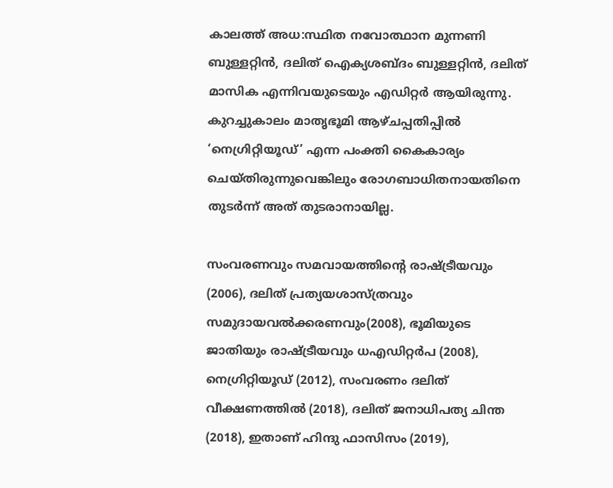കാലത്ത് അധ:സ്ഥിത നവോത്ഥാന മുന്നണി ബുള്ളറ്റിന്‍, ദലിത് ഐക്യശബ്ദം ബുള്ളറ്റിന്‍, ദലിത് മാസിക എന്നിവയുടെയും എഡിറ്റര്‍ ആയിരുന്നു.
കുറച്ചുകാലം മാതൃഭൂമി ആഴ്ചപ്പതിപ്പില്‍ ‘നെഗ്രിറ്റിയൂഡ്’ എന്ന പംക്തി കൈകാര്യം ചെയ്തിരുന്നുവെങ്കിലും രോഗബാധിതനായതിനെ തുടര്‍ന്ന് അത് തുടരാനായില്ല.

സംവരണവും സമവായത്തിന്റെ രാഷ്ട്രീയവും (2006), ദലിത് പ്രത്യയശാസ്ത്രവും സമുദായവല്‍ക്കരണവും(2008), ഭൂമിയുടെ ജാതിയും രാഷ്ട്രീയവും ധഎഡിറ്റര്‍പ (2008), നെഗ്രിറ്റിയൂഡ് (2012), സംവരണം ദലിത് വീക്ഷണത്തില്‍ (2018), ദലിത് ജനാധിപത്യ ചിന്ത (2018), ഇതാണ് ഹിന്ദു ഫാസിസം (2019),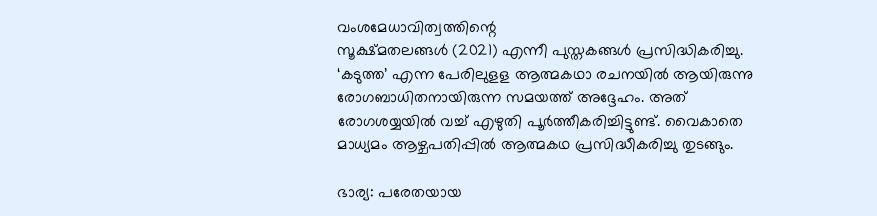വംശമേധാവിത്വത്തിന്റെ
സൂക്ഷ്മതലങ്ങള്‍ (2021) എന്നീ പുസ്തകങ്ങള്‍ പ്രസിദ്ധികരിച്ചു. ‘കടുത്ത’ എന്ന പേരിലുളള ആത്മകഥാ രചനയില്‍ ആയിരുന്നു രോഗബാധിതനായിരുന്ന സമയത്ത് അദ്ദേഹം. അത് രോഗശയ്യയില്‍ വച്ച് എഴുതി പൂര്‍ത്തീകരിച്ചിട്ടുണ്ട്. വൈകാതെ മാധ്യമം ആഴ്ചപതിപ്പില്‍ ആത്മകഥ പ്രസിദ്ധീകരിച്ചു തുടങ്ങും.

ഭാര്യ: പരേതയായ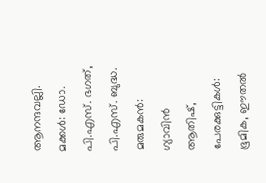ആനന്ദവല്ലി. മക്കള്‍: ഡോ. പി.എസ്. ഭഗത്, പി.എസ്. ബുദ്ധ. മരുമകന്‍: ഗ്യാവിന്‍ ആതിഷ്, പേരക്കുട്ടികള്‍: ഭൂമിക, ഈതല്‍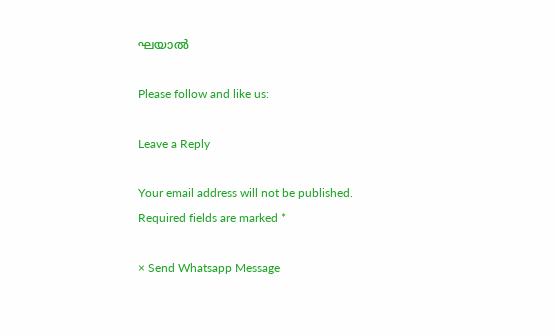ഘയാല്‍

Please follow and like us:

Leave a Reply

Your email address will not be published. Required fields are marked *

× Send Whatsapp Message